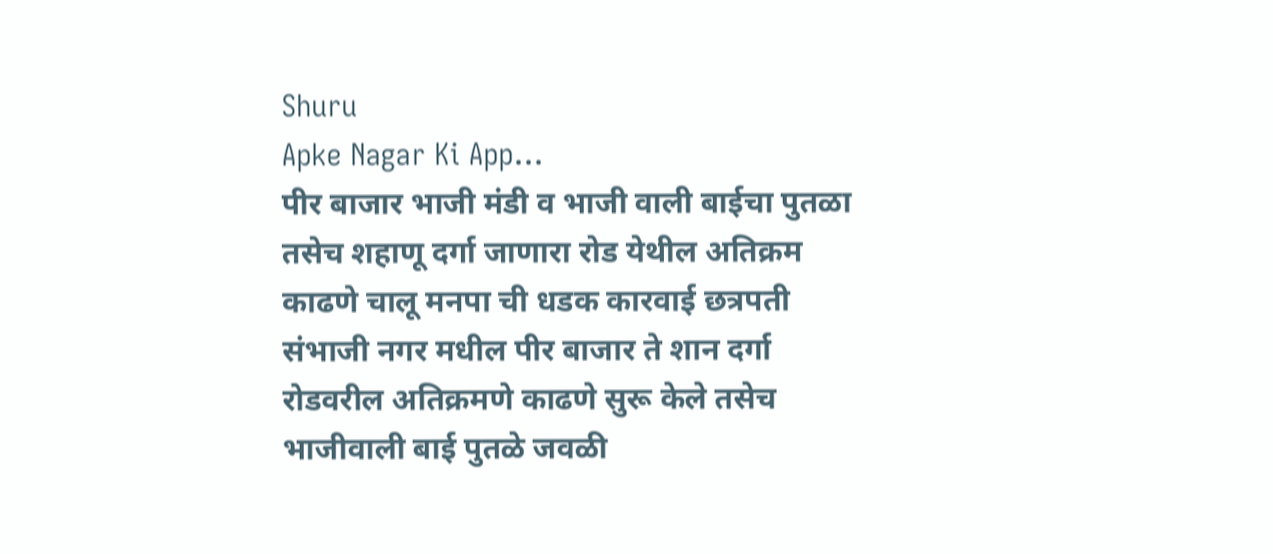Shuru
Apke Nagar Ki App…
पीर बाजार भाजी मंडी व भाजी वाली बाईचा पुतळा तसेच शहाणू दर्गा जाणारा रोड येथील अतिक्रम काढणे चालू मनपा ची धडक कारवाई छत्रपती संभाजी नगर मधील पीर बाजार ते शान दर्गा रोडवरील अतिक्रमणे काढणे सुरू केले तसेच भाजीवाली बाई पुतळे जवळी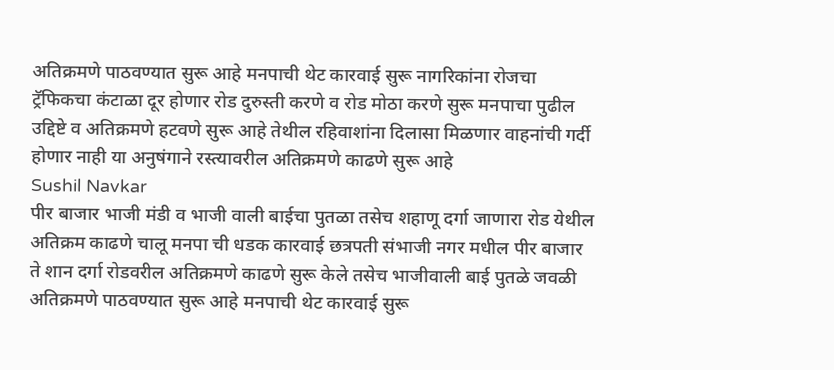अतिक्रमणे पाठवण्यात सुरू आहे मनपाची थेट कारवाई सुरू नागरिकांना रोजचा ट्रॅफिकचा कंटाळा दूर होणार रोड दुरुस्ती करणे व रोड मोठा करणे सुरू मनपाचा पुढील उद्दिष्टे व अतिक्रमणे हटवणे सुरू आहे तेथील रहिवाशांना दिलासा मिळणार वाहनांची गर्दी होणार नाही या अनुषंगाने रस्त्यावरील अतिक्रमणे काढणे सुरू आहे
Sushil Navkar
पीर बाजार भाजी मंडी व भाजी वाली बाईचा पुतळा तसेच शहाणू दर्गा जाणारा रोड येथील अतिक्रम काढणे चालू मनपा ची धडक कारवाई छत्रपती संभाजी नगर मधील पीर बाजार ते शान दर्गा रोडवरील अतिक्रमणे काढणे सुरू केले तसेच भाजीवाली बाई पुतळे जवळी अतिक्रमणे पाठवण्यात सुरू आहे मनपाची थेट कारवाई सुरू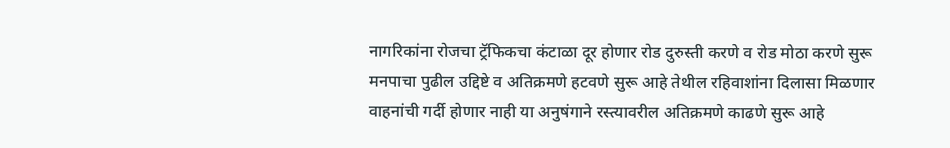नागरिकांना रोजचा ट्रॅफिकचा कंटाळा दूर होणार रोड दुरुस्ती करणे व रोड मोठा करणे सुरू मनपाचा पुढील उद्दिष्टे व अतिक्रमणे हटवणे सुरू आहे तेथील रहिवाशांना दिलासा मिळणार वाहनांची गर्दी होणार नाही या अनुषंगाने रस्त्यावरील अतिक्रमणे काढणे सुरू आहे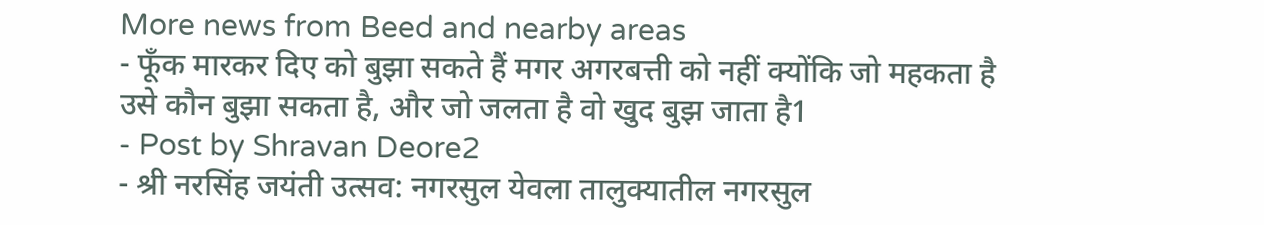More news from Beed and nearby areas
- फूँक मारकर दिए को बुझा सकते हैं मगर अगरबत्ती को नहीं क्योंकि जो महकता है उसे कौन बुझा सकता है, और जो जलता है वो खुद बुझ जाता है1
- Post by Shravan Deore2
- श्री नरसिंह जयंती उत्सव: नगरसुल येवला तालुक्यातील नगरसुल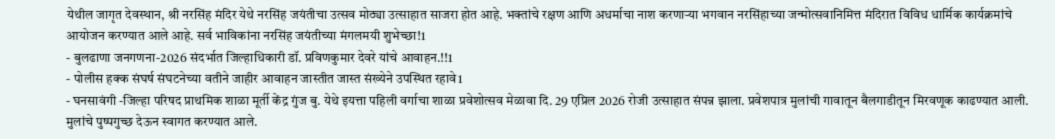येथील जागृत देवस्थान, श्री नरसिंह मंदिर येथे नरसिंह जयंतीचा उत्सव मोठ्या उत्साहात साजरा होत आहे. भक्तांचे रक्षण आणि अधर्माचा नाश करणाऱ्या भगवान नरसिंहाच्या जन्मोत्सवानिमित्त मंदिरात विविध धार्मिक कार्यक्रमांचे आयोजन करण्यात आले आहे. सर्व भाविकांना नरसिंह जयंतीच्या मंगलमयी शुभेच्छा!1
- बुलढाणा जनगणना-2026 संदर्भात जिल्हाधिकारी डॉ. प्रविणकुमार देवरे यांचे आवाहन.!!1
- पोलीस हक्क संघर्ष संघटनेच्या वतीने जाहीर आवाहन जास्तीत जास्त संख्येने उपस्थित रहावे1
- घनसावंगी -जिल्हा परिषद प्राथमिक शाळा मूर्ती केंद्र गुंज बु. येथे इयत्ता पहिली वर्गाचा शाळा प्रवेशोत्सव मेळावा दि. 29 एप्रिल 2026 रोजी उत्साहात संपन्न झाला. प्रवेशपात्र मुलांची गावातून बैलगाडीतून मिरवणूक काढण्यात आली. मुलांचे पुष्पगुच्छ देऊन स्वागत करण्यात आले.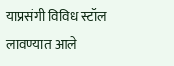याप्रसंगी विविध स्टॉल लावण्यात आले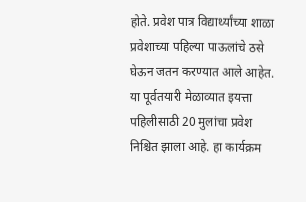होते. प्रवेश पात्र विद्यार्थ्यांच्या शाळा प्रवेशाच्या पहिल्या पाऊलांचे ठसे घेऊन जतन करण्यात आले आहेत. या पूर्वतयारी मेळाव्यात इयत्ता पहिलीसाठी 20 मुलांचा प्रवेश निश्चित झाला आहे. हा कार्यक्रम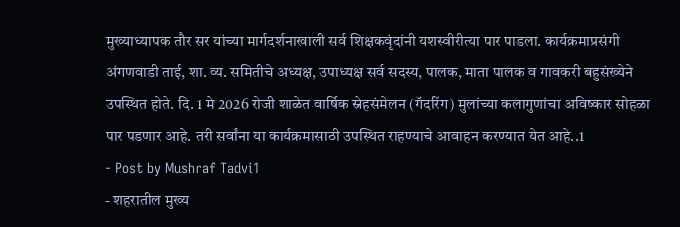मुख्याध्यापक तौर सर यांच्या मार्गदर्शनाखाली सर्व शिक्षकवृंदांनी यशस्वीरीत्या पार पाडला. कार्यक्रमाप्रसंगी अंगणवाडी ताई, शा. व्य. समितीचे अध्यक्ष, उपाध्यक्ष सर्व सदस्य, पालक, माता पालक व गावकरी बहुसंख्येने उपस्थित होते. दि. 1 मे 2026 रोजी शाळेत वार्षिक स्नेहसंमेलन (गॅदरिंग) मुलांच्या कलागुणांचा अविष्कार सोहळा पार पडणार आहे. तरी सर्वांना या कार्यक्रमासाठी उपस्थित राहण्याचे आवाहन करण्यात येत आहे..1
- Post by Mushraf Tadvi1
- शहरातील मुख्य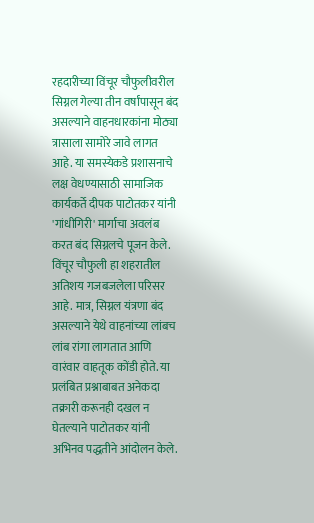रहदारीच्या विंचूर चौफुलीवरील सिग्नल गेल्या तीन वर्षांपासून बंद असल्याने वाहनधारकांना मोठ्या त्रासाला सामोरे जावे लागत आहे. या समस्येकडे प्रशासनाचे लक्ष वेधण्यासाठी सामाजिक कार्यकर्ते दीपक पाटोतकर यांनी 'गांधीगिरी' मार्गाचा अवलंब करत बंद सिग्नलचे पूजन केले. विंचूर चौफुली हा शहरातील अतिशय गजबजलेला परिसर आहे. मात्र, सिग्नल यंत्रणा बंद असल्याने येथे वाहनांच्या लांबच लांब रांगा लागतात आणि वारंवार वाहतूक कोंडी होते. या प्रलंबित प्रश्नाबाबत अनेकदा तक्रारी करूनही दखल न घेतल्याने पाटोतकर यांनी अभिनव पद्धतीने आंदोलन केले.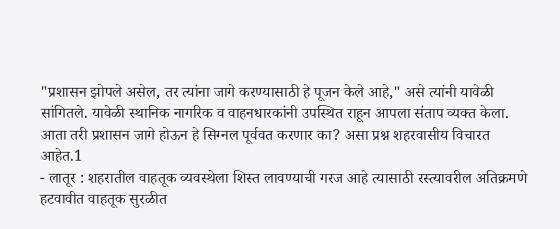"प्रशासन झोपले असेल, तर त्यांना जागे करण्यासाठी हे पूजन केले आहे," असे त्यांनी यावेळी सांगितले. यावेळी स्थानिक नागरिक व वाहनधारकांनी उपस्थित राहून आपला संताप व्यक्त केला. आता तरी प्रशासन जागे होऊन हे सिग्नल पूर्ववत करणार का? असा प्रश्न शहरवासीय विचारत आहेत.1
- लातूर : शहरातील वाहतूक व्यवस्थेला शिस्त लावण्याची गरज आहे त्यासाठी रस्त्यावरील अतिक्रमणे हटवावीत वाहतूक सुरळीत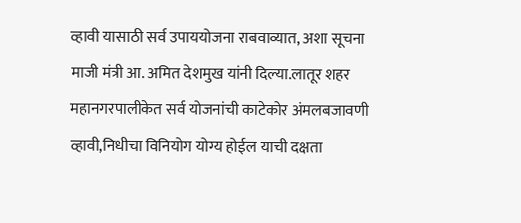व्हावी यासाठी सर्व उपाययोजना राबवाव्यात, अशा सूचना माजी मंत्री आ. अमित देशमुख यांनी दिल्या.लातूर शहर महानगरपालीकेत सर्व योजनांची काटेकोर अंमलबजावणी व्हावी,निधीचा विनियोग योग्य होईल याची दक्षता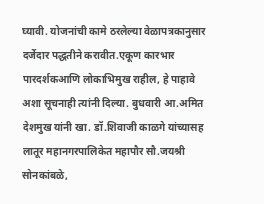घ्यावी. योजनांची कामे ठरलेल्या वेळापत्रकानुसार दर्जेदार पद्धतीने करावीत.एकूण कारभार पारदर्शकआणि लोकाभिमुख राहील, हे पाहावे अशा सूचनाही त्यांनी दिल्या. बुधवारी आ.अमित देशमुख यांनी खा. डॉ.शिवाजी काळगे यांच्यासह लातूर महानगरपालिकेत महापौर सौ.जयश्री सोनकांबळे,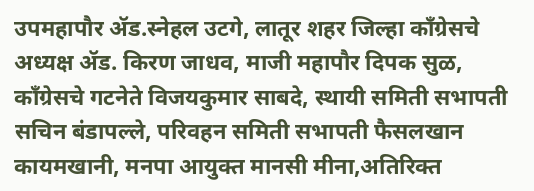उपमहापौर ॲड.स्नेहल उटगे, लातूर शहर जिल्हा काँग्रेसचे अध्यक्ष ॲड. किरण जाधव, माजी महापौर दिपक सुळ, काँग्रेसचे गटनेते विजयकुमार साबदे, स्थायी समिती सभापती सचिन बंडापल्ले, परिवहन समिती सभापती फैसलखान कायमखानी, मनपा आयुक्त मानसी मीना,अतिरिक्त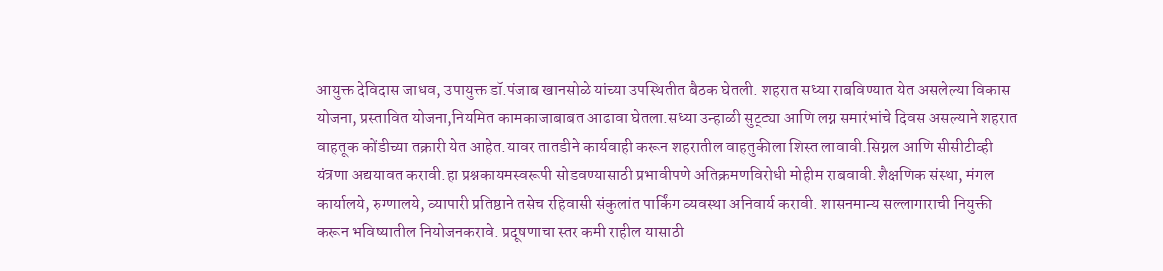आयुक्त देविदास जाधव, उपायुक्त डॉ.पंजाब खानसोळे यांच्या उपस्थितीत बैठक घेतली. शहरात सध्या राबविण्यात येत असलेल्या विकास योजना, प्रस्तावित योजना,नियमित कामकाजाबाबत आढावा घेतला.सध्या उन्हाळी सुट्ट्या आणि लग्न समारंभांचे दिवस असल्याने शहरात वाहतूक कोंडीच्या तक्रारी येत आहेत.यावर तातडीने कार्यवाही करून शहरातील वाहतुकीला शिस्त लावावी.सिग्नल आणि सीसीटीव्ही यंत्रणा अद्ययावत करावी.हा प्रश्नकायमस्वरूपी सोडवण्यासाठी प्रभावीपणे अतिक्रमणविरोधी मोहीम राबवावी.शैक्षणिक संस्था, मंगल कार्यालये, रुग्णालये, व्यापारी प्रतिष्ठाने तसेच रहिवासी संकुलांत पार्किंग व्यवस्था अनिवार्य करावी. शासनमान्य सल्लागाराची नियुक्ती करून भविष्यातील नियोजनकरावे. प्रदूषणाचा स्तर कमी राहील यासाठी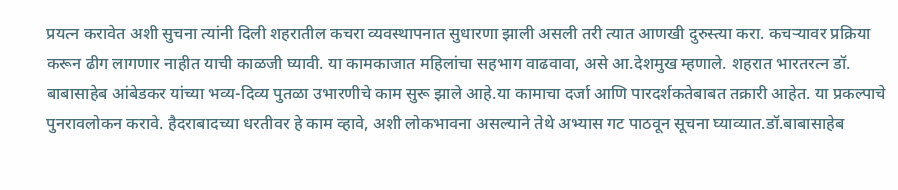प्रयत्न करावेत अशी सुचना त्यांनी दिली शहरातील कचरा व्यवस्थापनात सुधारणा झाली असली तरी त्यात आणखी दुरुस्त्या करा. कचऱ्यावर प्रक्रिया करून ढीग लागणार नाहीत याची काळजी घ्यावी. या कामकाजात महिलांचा सहभाग वाढवावा, असे आ.देशमुख म्हणाले. शहरात भारतरत्न डॉ. बाबासाहेब आंबेडकर यांच्या भव्य-दिव्य पुतळा उभारणीचे काम सुरू झाले आहे.या कामाचा दर्जा आणि पारदर्शकतेबाबत तक्रारी आहेत. या प्रकल्पाचे पुनरावलोकन करावे. हैदराबादच्या धरतीवर हे काम व्हावे, अशी लोकभावना असल्याने तेथे अभ्यास गट पाठवून सूचना घ्याव्यात.डॉ.बाबासाहेब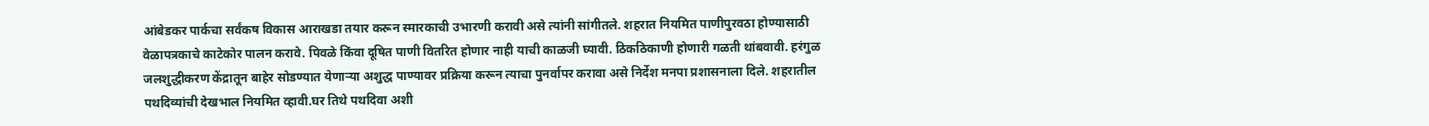आंबेडकर पार्कचा सर्वंकष विकास आराखडा तयार करून स्मारकाची उभारणी करावी असे त्यांनी सांगीतले. शहरात नियमित पाणीपुरवठा होण्यासाठी वेळापत्रकाचे काटेकोर पालन करावे. पिवळे किंवा दूषित पाणी वितरित होणार नाही याची काळजी घ्यावी. ठिकठिकाणी होणारी गळती थांबवावी. हरंगुळ जलशुद्धीकरण केंद्रातून बाहेर सोडण्यात येणाऱ्या अशुद्ध पाण्यावर प्रक्रिया करून त्याचा पुनर्वापर करावा असे निर्देश मनपा प्रशासनाला दिले. शहरातील पथदिव्यांची देखभाल नियमित व्हावी.घर तिथे पथदिवा अशी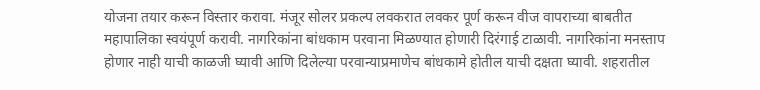योजना तयार करून विस्तार करावा. मंजूर सोलर प्रकल्प लवकरात लवकर पूर्ण करून वीज वापराच्या बाबतीत महापालिका स्वयंपूर्ण करावी. नागरिकांना बांधकाम परवाना मिळण्यात होणारी दिरंगाई टाळावी. नागरिकांना मनस्ताप होणार नाही याची काळजी घ्यावी आणि दिलेल्या परवान्याप्रमाणेच बांधकामे होतील याची दक्षता घ्यावी. शहरातील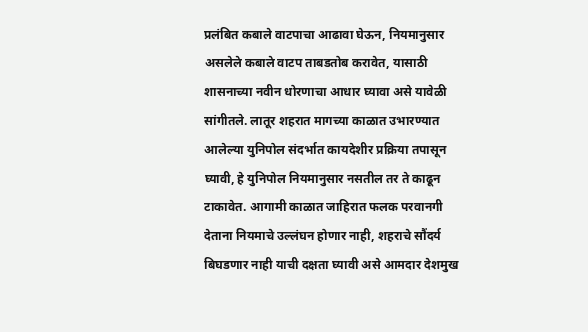प्रलंबित कबाले वाटपाचा आढावा घेऊन, नियमानुसार असलेले कबाले वाटप ताबडतोब करावेत, यासाठी शासनाच्या नवीन धोरणाचा आधार घ्यावा असे यावेळी सांगीतले. लातूर शहरात मागच्या काळात उभारण्यात आलेल्या युनिपोल संदर्भात कायदेशीर प्रक्रिया तपासून घ्यावी, हे युनिपोल नियमानुसार नसतील तर ते काढून टाकावेत. आगामी काळात जाहिरात फलक परवानगी देताना नियमाचे उल्लंघन होणार नाही, शहराचे सौंदर्य बिघडणार नाही याची दक्षता घ्यावी असे आमदार देशमुख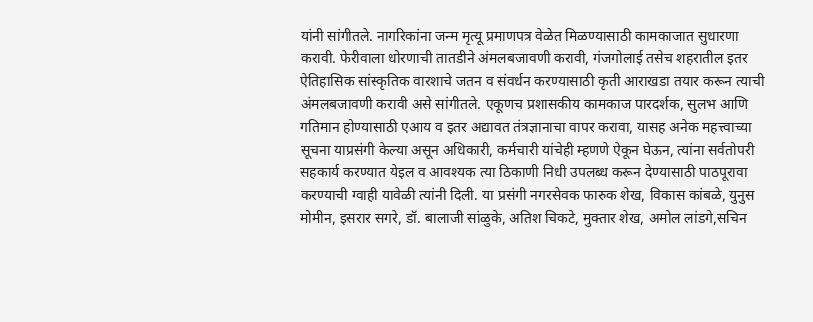यांनी सांगीतले. नागरिकांना जन्म मृत्यू प्रमाणपत्र वेळेत मिळण्यासाठी कामकाजात सुधारणा करावी. फेरीवाला धोरणाची तातडीने अंमलबजावणी करावी, गंजगोलाई तसेच शहरातील इतर ऐतिहासिक सांस्कृतिक वारशाचे जतन व संवर्धन करण्यासाठी कृती आराखडा तयार करून त्याची अंमलबजावणी करावी असे सांगीतले. एकूणच प्रशासकीय कामकाज पारदर्शक, सुलभ आणि गतिमान होण्यासाठी एआय व इतर अद्यावत तंत्रज्ञानाचा वापर करावा, यासह अनेक महत्त्वाच्या सूचना याप्रसंगी केल्या असून अधिकारी, कर्मचारी यांचेही म्हणणे ऐकून घेऊन, त्यांना सर्वतोपरी सहकार्य करण्यात येइल व आवश्यक त्या ठिकाणी निधी उपलब्ध करून देण्यासाठी पाठपूरावा करण्याची ग्वाही यावेळी त्यांनी दिली. या प्रसंगी नगरसेवक फारुक शेख, विकास कांबळे, युनुस मोमीन, इसरार सगरे, डॉ. बालाजी सांळुके, अतिश चिकटे, मुक्तार शेख, अमोल लांडगे,सचिन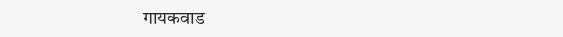गायकवाड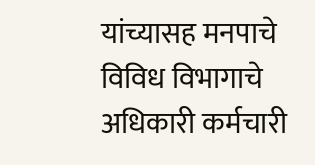यांच्यासह मनपाचे विविध विभागाचे अधिकारी कर्मचारी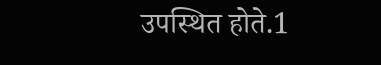उपस्थित होते.1